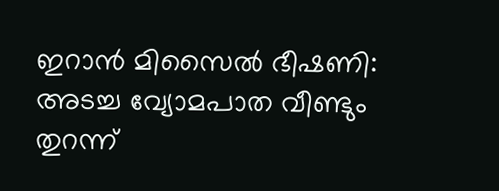ഇറാൻ മിസൈൽ ഭീഷണി: അടച്ച വ്യോമപാത വീണ്ടും തുറന്ന്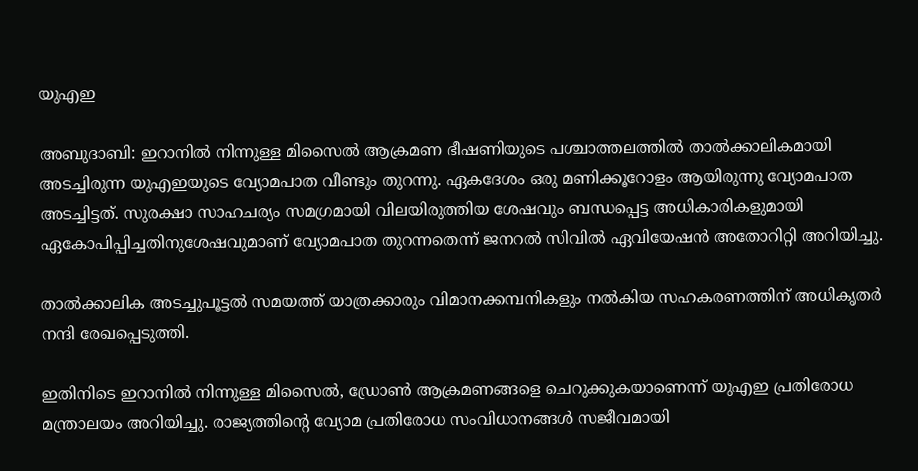യുഎഇ

അബുദാബി: ഇറാനിൽ നിന്നുള്ള മിസൈൽ ആക്രമണ ഭീഷണിയുടെ പശ്ചാത്തലത്തിൽ താൽക്കാലികമായി അടച്ചിരുന്ന യുഎഇയുടെ വ്യോമപാത വീണ്ടും തുറന്നു. ഏകദേശം ഒരു മണിക്കൂറോളം ആയിരുന്നു വ്യോമപാത അടച്ചിട്ടത്. സുരക്ഷാ സാഹചര്യം സമഗ്രമായി വിലയിരുത്തിയ ശേഷവും ബന്ധപ്പെട്ട അധികാരികളുമായി ഏകോപിപ്പിച്ചതിനുശേഷവുമാണ് വ്യോമപാത തുറന്നതെന്ന് ജനറൽ സിവിൽ ഏവിയേഷൻ അതോറിറ്റി അറിയിച്ചു.

താൽക്കാലിക അടച്ചുപൂട്ടൽ സമയത്ത് യാത്രക്കാരും വിമാനക്കമ്പനികളും നൽകിയ സഹകരണത്തിന് അധികൃതർ നന്ദി രേഖപ്പെടുത്തി.

ഇതിനിടെ ഇറാനിൽ നിന്നുള്ള മിസൈൽ, ഡ്രോൺ ആക്രമണങ്ങളെ ചെറുക്കുകയാണെന്ന് യുഎഇ പ്രതിരോധ മന്ത്രാലയം അറിയിച്ചു. രാജ്യത്തിന്റെ വ്യോമ പ്രതിരോധ സംവിധാനങ്ങൾ സജീവമായി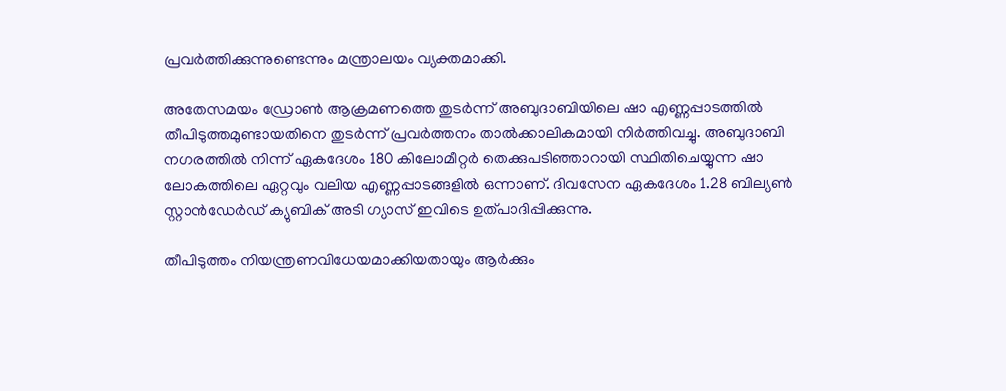പ്രവർത്തിക്കുന്നുണ്ടെന്നും മന്ത്രാലയം വ്യക്തമാക്കി.

അതേസമയം ഡ്രോൺ ആക്രമണത്തെ തുടർന്ന് അബുദാബിയിലെ ഷാ എണ്ണപ്പാടത്തിൽ തീപിടുത്തമുണ്ടായതിനെ തുടർന്ന് പ്രവർത്തനം താൽക്കാലികമായി നിർത്തിവച്ചു. അബുദാബി നഗരത്തിൽ നിന്ന് ഏകദേശം 180 കിലോമീറ്റർ തെക്കുപടിഞ്ഞാറായി സ്ഥിതിചെയ്യുന്ന ഷാ ലോകത്തിലെ ഏറ്റവും വലിയ എണ്ണപ്പാടങ്ങളിൽ ഒന്നാണ്. ദിവസേന ഏകദേശം 1.28 ബില്യൺ സ്റ്റാൻഡേർഡ് ക്യുബിക് അടി ഗ്യാസ് ഇവിടെ ഉത്പാദിപ്പിക്കുന്നു.

തീപിടുത്തം നിയന്ത്രണവിധേയമാക്കിയതായും ആർക്കും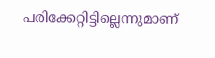പരിക്കേറ്റിട്ടില്ലെന്നുമാണ്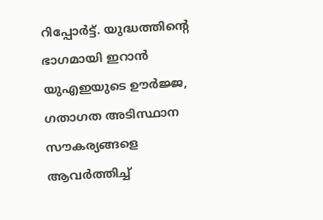റിപ്പോർട്ട്. യുദ്ധത്തിന്റെ ഭാഗമായി ഇറാൻ യുഎഇയുടെ ഊർജ്ജ, ഗതാഗത അടിസ്ഥാന സൗകര്യങ്ങളെ ആവർത്തിച്ച്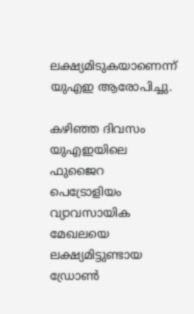ലക്ഷ്യമിടുകയാണെന്ന് യുഎഇ ആരോപിച്ചു.

കഴിഞ്ഞ ദിവസം യുഎഇയിലെ ഫുജൈറ പെട്രോളിയം വ്യാവസായിക മേഖലയെ ലക്ഷ്യമിട്ടുണ്ടായ ഡ്രോൺ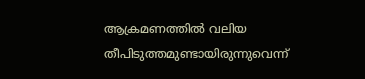ആക്രമണത്തിൽ വലിയ തീപിടുത്തമുണ്ടായിരുന്നുവെന്ന്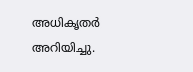അധികൃതർ അറിയിച്ചു.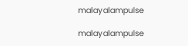malayalampulse

malayalampulse